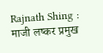Rajnath Shing : माजी लष्कर प्रमुख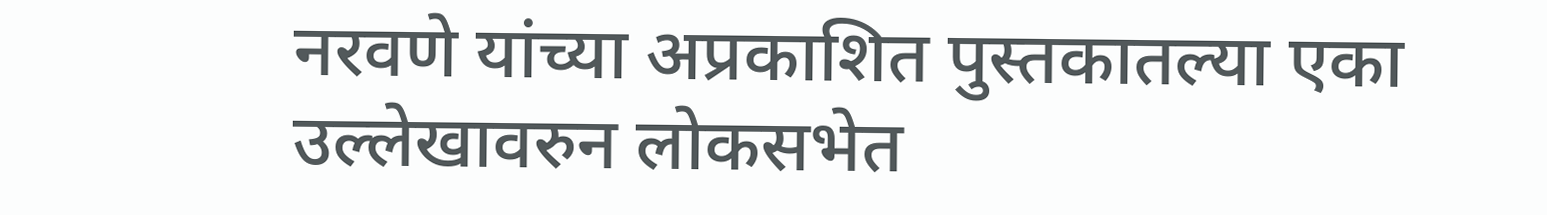नरवणे यांच्या अप्रकाशित पुस्तकातल्या एका उल्लेखावरुन लोकसभेत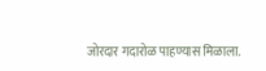जोरदार गदारोळ पाहण्यास मिळाला.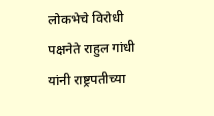लोकभेचे विरोधी पक्षनेते राहुल गांधी यांनी राष्ट्रपतीच्या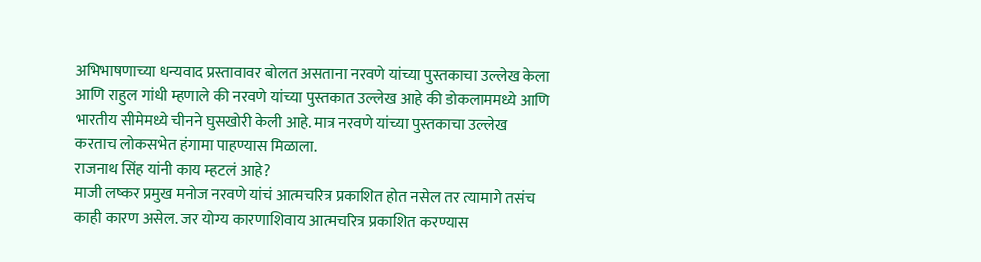अभिभाषणाच्या धन्यवाद प्रस्तावावर बोलत असताना नरवणे यांच्या पुस्तकाचा उल्लेख केला आणि राहुल गांधी म्हणाले की नरवणे यांच्या पुस्तकात उल्लेख आहे की डोकलाममध्ये आणि भारतीय सीमेमध्ये चीनने घुसखोरी केली आहे. मात्र नरवणे यांच्या पुस्तकाचा उल्लेख करताच लोकसभेत हंगामा पाहण्यास मिळाला.
राजनाथ सिंह यांनी काय म्हटलं आहे?
माजी लष्कर प्रमुख मनोज नरवणे यांचं आत्मचरित्र प्रकाशित होत नसेल तर त्यामागे तसंच काही कारण असेल. जर योग्य कारणाशिवाय आत्मचरित्र प्रकाशित करण्यास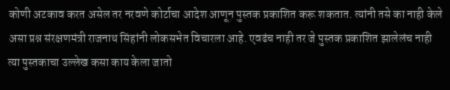कोणी अटकाव करत असेल तर नरवणे कोर्टाचा आदेश आणून पुस्तक प्रकाशित करू शकतात. त्यांनी तसे का नाही केले असा प्रश्न संरक्षणमंत्री राजनाथ सिंहांनी लोकसभेत विचारला आहे. एवढंच नाही तर जे पुस्तक प्रकाशित झालेलंच नाही त्या पुस्तकाचा उल्लेख कसा काय केला जातो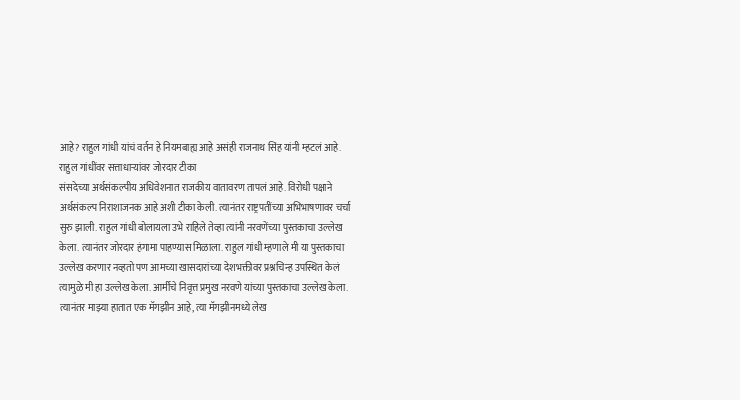आहे? राहुल गांधी यांचं वर्तन हे नियमबाह्य आहे असंही राजनाथ सिंह यांनी म्हटलं आहे.
राहुल गांधींवर सत्ताधाऱ्यांवर जोरदार टीका
संसदेच्या अर्थसंकल्पीय अधिवेशनात राजकीय वातावरण तापलं आहे. विरोधी पक्षाने अर्थसंकल्प निराशाजनक आहे अशी टीका केली. त्यानंतर राष्ट्रपतींच्या अभिभाषणावर चर्चा सुरु झाली. राहुल गांधी बोलायला उभे राहिले तेव्हा त्यांनी नरवणेंच्या पुस्तकाचा उल्लेख केला. त्यानंतर जोरदार हंगामा पाहण्यास मिळाला. राहुल गांधी म्हणाले मी या पुस्तकाचा उल्लेख करणार नव्हतो पण आमच्या खासदारांच्या देशभक्तीवर प्रश्नचिन्ह उपस्थित केलं त्यामुळे मी हा उल्लेख केला. आर्मीचे निवृत्त प्रमुख नरवणे यांच्या पुस्तकाचा उल्लेख केला. त्यानंतर माझ्या हातात एक मॅगझीन आहे, त्या मॅगझीनमध्ये लेख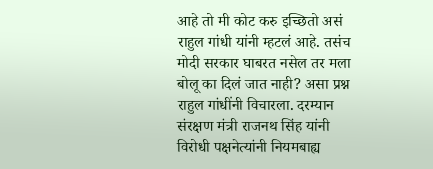आहे तो मी कोट करु इच्छितो असं राहुल गांधी यांनी म्हटलं आहे. तसंच मोदी सरकार घाबरत नसेल तर मला बोलू का दिलं जात नाही? असा प्रश्न राहुल गांधींनी विचारला. दरम्यान संरक्षण मंत्री राजनथ सिंह यांनी विरोधी पक्षनेत्यांनी नियमबाह्य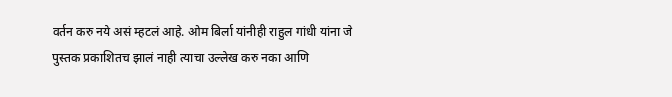वर्तन करु नये असं म्हटलं आहे. ओम बिर्ला यांनीही राहुल गांधी यांना जे पुस्तक प्रकाशितच झालं नाही त्याचा उल्लेख करु नका आणि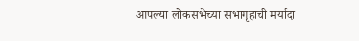आपल्या लोकसभेच्या सभागृहाची मर्यादा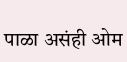पाळा असंही ओम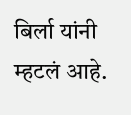बिर्ला यांनी म्हटलं आहे.